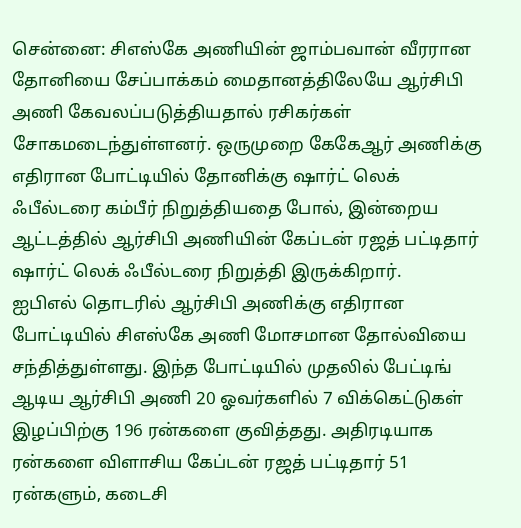சென்னை: சிஎஸ்கே அணியின் ஜாம்பவான் வீரரான தோனியை சேப்பாக்கம் மைதானத்திலேயே ஆர்சிபி அணி கேவலப்படுத்தியதால் ரசிகர்கள் சோகமடைந்துள்ளனர். ஒருமுறை கேகேஆர் அணிக்கு எதிரான போட்டியில் தோனிக்கு ஷார்ட் லெக் ஃபீல்டரை கம்பீர் நிறுத்தியதை போல், இன்றைய ஆட்டத்தில் ஆர்சிபி அணியின் கேப்டன் ரஜத் பட்டிதார் ஷார்ட் லெக் ஃபீல்டரை நிறுத்தி இருக்கிறார்.
ஐபிஎல் தொடரில் ஆர்சிபி அணிக்கு எதிரான போட்டியில் சிஎஸ்கே அணி மோசமான தோல்வியை சந்தித்துள்ளது. இந்த போட்டியில் முதலில் பேட்டிங் ஆடிய ஆர்சிபி அணி 20 ஓவர்களில் 7 விக்கெட்டுகள் இழப்பிற்கு 196 ரன்களை குவித்தது. அதிரடியாக ரன்களை விளாசிய கேப்டன் ரஜத் பட்டிதார் 51 ரன்களும், கடைசி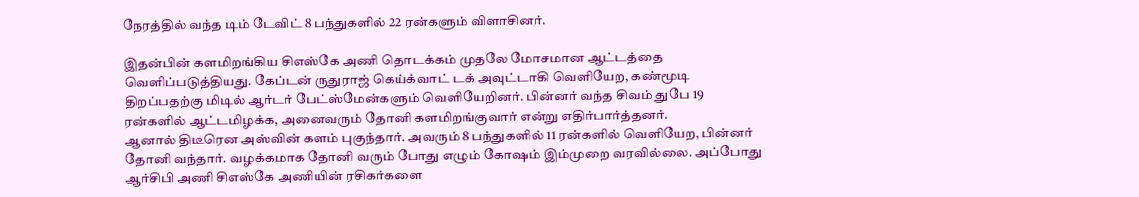நேரத்தில் வந்த டிம் டேவிட் 8 பந்துகளில் 22 ரன்களும் விளாசினர்.

இதன்பின் களமிறங்கிய சிஎஸ்கே அணி தொடக்கம் முதலே மோசமான ஆட்டத்தை வெளிப்படுத்தியது. கேப்டன் ருதுராஜ் கெய்க்வாட் டக் அவுட்டாகி வெளியேற, கண்மூடி திறப்பதற்கு மிடில் ஆர்டர் பேட்ஸ்மேன்களும் வெளியேறினர். பின்னர் வந்த சிவம் துபே 19 ரன்களில் ஆட்டமிழக்க, அனைவரும் தோனி களமிறங்குவார் என்று எதிர்பார்த்தனர்.
ஆனால் திடீரென அஸ்வின் களம் புகுந்தார். அவரும் 8 பந்துகளில் 11 ரன்களில் வெளியேற, பின்னர் தோனி வந்தார். வழக்கமாக தோனி வரும் போது எழும் கோஷம் இம்முறை வரவில்லை. அப்போது ஆர்சிபி அணி சிஎஸ்கே அணியின் ரசிகர்களை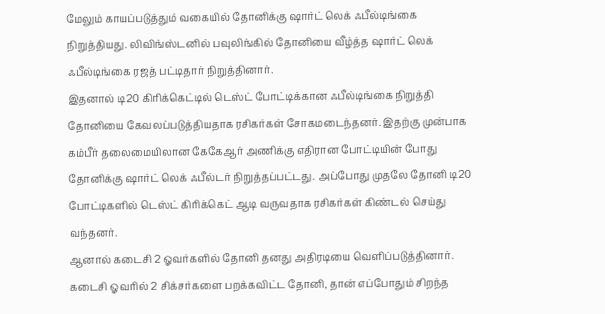மேலும் காயப்படுத்தும் வகையில் தோனிக்கு ஷார்ட் லெக் ஃபீல்டிங்கை நிறுத்தியது. லிவிங்ஸ்டனில் பவுலிங்கில் தோனியை வீழ்த்த ஷார்ட் லெக் ஃபீல்டிங்கை ரஜத் பட்டிதார் நிறுத்தினார்.
இதனால் டி20 கிரிக்கெட்டில் டெஸ்ட் போட்டிக்கான ஃபீல்டிங்கை நிறுத்தி தோனியை கேவலப்படுத்தியதாக ரசிகர்கள் சோகமடைந்தனர். இதற்கு முன்பாக கம்பீர் தலைமையிலான கேகேஆர் அணிக்கு எதிரான போட்டியின் போது தோனிக்கு ஷார்ட் லெக் ஃபீல்டர் நிறுத்தப்பட்டது. அப்போது முதலே தோனி டி20 போட்டிகளில் டெஸ்ட் கிரிக்கெட் ஆடி வருவதாக ரசிகர்கள் கிண்டல் செய்து வந்தனர்.
ஆனால் கடைசி 2 ஓவர்களில் தோனி தனது அதிரடியை வெளிப்படுத்தினார். கடைசி ஓவரில் 2 சிக்சர்களை பறக்கவிட்ட தோனி, தான் எப்போதும் சிறந்த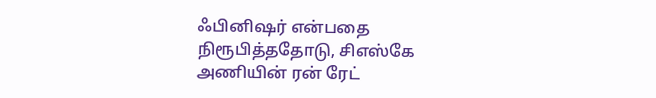ஃபினிஷர் என்பதை நிரூபித்ததோடு, சிஎஸ்கே அணியின் ரன் ரேட்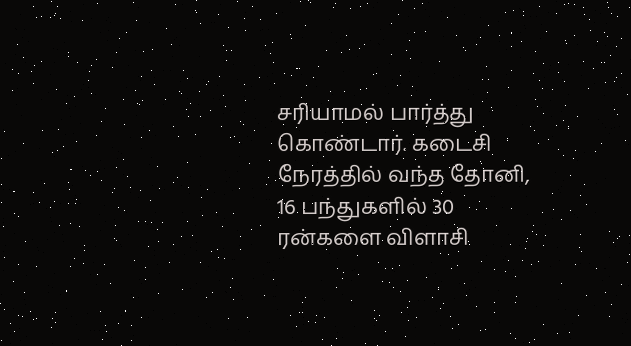சரியாமல் பார்த்து கொண்டார். கடைசி நேரத்தில் வந்த தோனி, 16 பந்துகளில் 30 ரன்களை விளாசி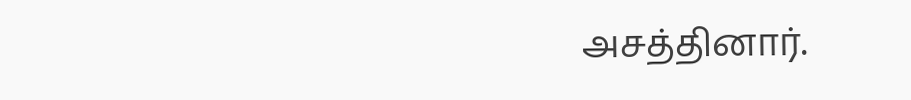அசத்தினார்.